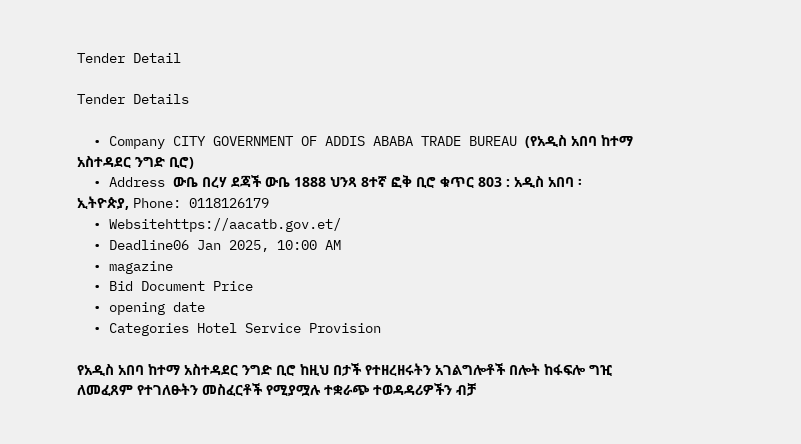Tender Detail

Tender Details

  • Company CITY GOVERNMENT OF ADDIS ABABA TRADE BUREAU (የአዲስ አበባ ከተማ አስተዳደር ንግድ ቢሮ)
  • Address ውቤ በረሃ ደጃች ውቤ 1888 ህንጻ 8ተኛ ፎቅ ቢሮ ቁጥር 803 : አዲስ አበባ ፡ ኢትዮጵያ, Phone: 0118126179
  • Websitehttps://aacatb.gov.et/
  • Deadline06 Jan 2025, 10:00 AM
  • magazine
  • Bid Document Price
  • opening date
  • Categories Hotel Service Provision

የአዲስ አበባ ከተማ አስተዳደር ንግድ ቢሮ ከዚህ በታች የተዘረዘሩትን አገልግሎቶች በሎት ከፋፍሎ ግዢ ለመፈጸም የተገለፁትን መስፈርቶች የሚያሟሉ ተቋራጭ ተወዳዳሪዎችን ብቻ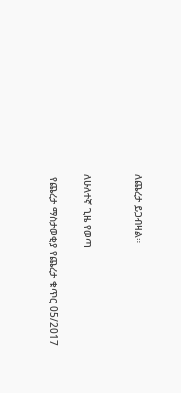ለጨረታ ይጋብዛል።


ለሁለተኛ ጊዜ የወጣ

 የጨረታ ማስታወቂያ የጨረታ ቁጥር 05/2017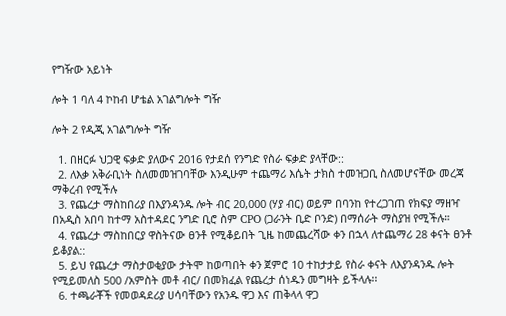የግዥው አይነት

ሎት 1 ባለ 4 ኮከብ ሆቴል አገልግሎት ግዥ

ሎት 2 የዲጂ አገልግሎት ግዥ

  1. በዘርፉ ህጋዊ ፍቃድ ያለውና 2016 የታደሰ የንግድ የስራ ፍቃድ ያላቸው::
  2. ለእቃ አቅራቢነት ስለመመዝገባቸው እንዲሁም ተጨማሪ እሴት ታክስ ተመዝጋቢ ስለመሆናቸው መረጃ ማቅረብ የሚችሉ
  3. የጨረታ ማስከበሪያ በእያንዳንዱ ሎት ብር 20,000 (ሃያ ብር) ወይም በባንከ የተረጋገጠ የክፍያ ማዘዣ በአዲስ አበባ ከተማ አስተዳደር ንግድ ቢሮ ስም CPO (ጋራንት ቢድ ቦንድ) በማሰራት ማስያዝ የሚችሉ።
  4. የጨረታ ማስከበርያ ዋስትናው ፀንቶ የሚቆይበት ጊዜ ከመጨረሻው ቀን በኋላ ለተጨማሪ 28 ቀናት ፀንቶ ይቆያል::
  5. ይህ የጨረታ ማስታወቂያው ታትሞ ከወጣበት ቀን ጀምሮ 10 ተከታታይ የስራ ቀናት ለእያንዳንዱ ሎት የሚይመለስ 500 /አምስት መቶ ብር/ በመክፈል የጨረታ ሰነዱን መግዛት ይችላሉ፡፡
  6. ተጫራቾች የመወዳደሪያ ሀሳባቸውን የአንዱ ዋጋ እና ጠቅላላ ዋጋ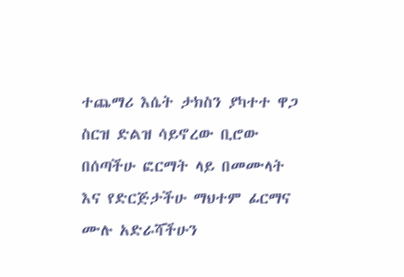ተጨማሪ እሴት ታክስን ያካተተ ዋጋ ስርዝ ድልዝ ሳይኖረው ቢሮው በሰጣችሁ ፎርማት ላይ በመሙላት እና የድርጅታችሁ ማህተም ፊርማና ሙሉ አድራሻችሁን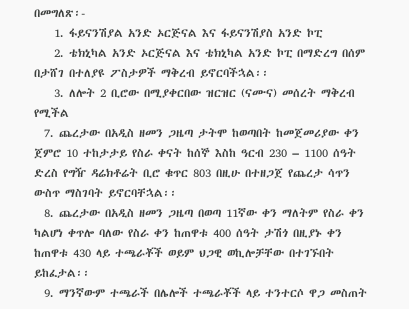በመግለጽ፡-
    1. ፋይናንሽያል አንድ ኦርጅናል እና ፋይናንሽያስ አንድ ኮፒ
    2. ቴክኒካል አንድ ኦርጅናል እና ቴክኒካል አንድ ኮፒ በማድረግ በሰም በታሸገ በተለያዩ ፖስታዎች ማቅረብ ይኖርባችኋል፡፡
    3. ለሎት 2 ቢሮው በሚያቀርበው ዝርዝር (ናሙና) መሰረት ማቅረብ የሚችል
  7. ጨረታው በአዲስ ዘመን ጋዜጣ ታትሞ ከወጣበት ከመጀመሪያው ቀን ጀምሮ 10 ተከታታይ የስራ ቀናት ከሰኞ እስከ ዓርብ 230 – 1100 ሰዓት ድረስ የግዥ ዳሬክቶሬት ቢሮ ቁጥር 803 በዚሁ በተዘጋጀ የጨረታ ሳጥን ውስጥ ማስገባት ይኖርባቸኋል፡፡
  8. ጨረታው በአዲስ ዘመን ጋዜጣ በወጣ 11ኛው ቀን ማለትም የስራ ቀን ካልሆነ ቀጥሎ ባለው የስራ ቀን ከጠዋቱ 400 ሰዓት ታሽጎ በዚያኑ ቀን ከጠዋቱ 430 ላይ ተጫራቾች ወይም ህጋዊ ወኪሎቻቸው በተገኙበት ይከፈታል፡፡
  9. ማንኛውም ተጫራች በሌሎች ተጫራቾች ላይ ተንተርሶ ዋጋ መስጠት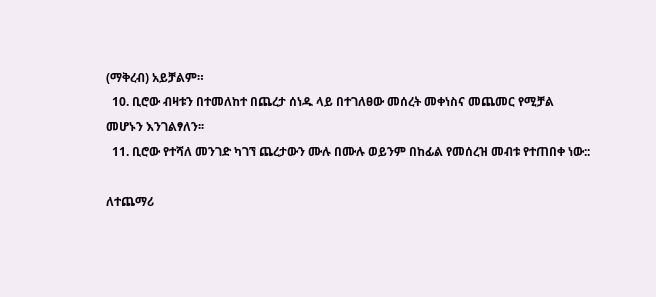(ማቅረብ) አይቻልም።
  10. ቢሮው ብዛቱን በተመለከተ በጨረታ ሰነዱ ላይ በተገለፀው መሰረት መቀነስና መጨመር የሚቻል መሆኑን እንገልፃለን፡፡
  11. ቢሮው የተሻለ መንገድ ካገኘ ጨረታውን ሙሉ በሙሉ ወይንም በከፊል የመሰረዝ መብቱ የተጠበቀ ነው::

ለተጨማሪ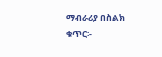ማብራሪያ በስልክ ቁጥር፡-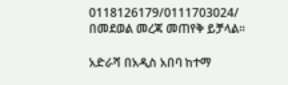0118126179/0111703024/ በመደወል መረጃ መጠየቅ ይቻላል፡፡

አድራሻ በአዲስ አበባ ከተማ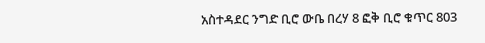አስተዳደር ንግድ ቢሮ ውቤ በረሃ 8 ፎቅ ቢሮ ቁጥር 803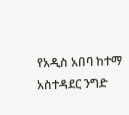የአዲስ አበባ ከተማ አስተዳደር ንግድ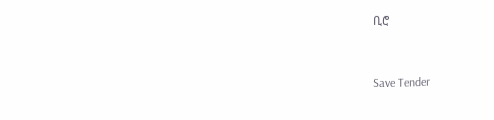ቢሮ



Save Tender